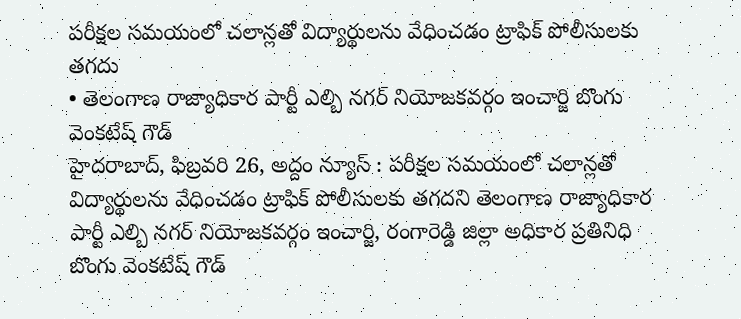పరీక్షల సమయంలో చలాన్లతో విద్యార్థులను వేధించడం ట్రాఫిక్ పోలీసులకు తగదు
• తెలంగాణ రాజ్యాధికార పార్టీ ఎల్బి నగర్ నియోజకవర్గం ఇంచార్జి బొంగు వెంకటేష్ గౌడ్
హైదరాబాద్, ఫిబ్రవరి 26, అద్దం న్యూస్ : పరీక్షల సమయంలో చలాన్లతో విద్యార్థులను వేధించడం ట్రాఫిక్ పోలీసులకు తగదని తెలంగాణ రాజ్యాధికార పార్టీ ఎల్బి నగర్ నియోజకవర్గం ఇంచార్జి, రంగారెడ్డి జిల్లా అధికార ప్రతినిధి బొంగు వెంకటేష్ గౌడ్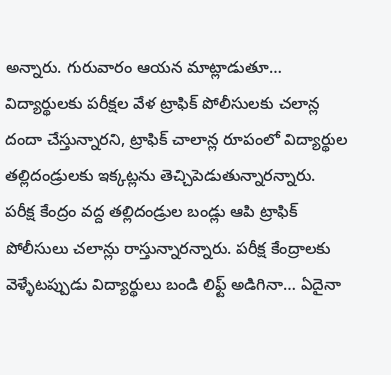అన్నారు. గురువారం ఆయన మాట్లాడుతూ… విద్యార్థులకు పరీక్షల వేళ ట్రాఫిక్ పోలీసులకు చలాన్ల దందా చేస్తున్నారని, ట్రాఫిక్ చాలాన్ల రూపంలో విద్యార్థుల తల్లిదండ్రులకు ఇక్కట్లను తెచ్చిపెడుతున్నారన్నారు. పరీక్ష కేంద్రం వద్ద తల్లిదండ్రుల బండ్లు ఆపి ట్రాఫిక్ పోలీసులు చలాన్లు రాస్తున్నారన్నారు. పరీక్ష కేంద్రాలకు వెళ్ళేటప్పుడు విద్యార్థులు బండి లిఫ్ట్ అడిగినా… ఏదైనా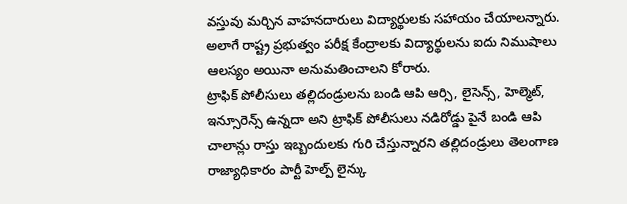వస్తువు మర్చిన వాహనదారులు విద్యార్థులకు సహాయం చేయాలన్నారు. అలాగే రాష్ట్ర ప్రభుత్వం పరీక్ష కేంద్రాలకు విద్యార్థులను ఐదు నిముషాలు ఆలస్యం అయినా అనుమతించాలని కోరారు.
ట్రాఫిక్ పోలీసులు తల్లిదండ్రులను బండి ఆపి ఆర్సి, లైసెన్స్, హెల్మెట్, ఇన్సూరెన్స్ ఉన్నదా అని ట్రాఫిక్ పోలీసులు నడిరోడ్డు పైనే బండి ఆపి చాలాన్లు రాస్తు ఇబ్బందులకు గురి చేస్తున్నారని తల్లిదండ్రులు తెలంగాణ రాజ్యాధికారం పార్టీ హెల్ప్ లైన్కు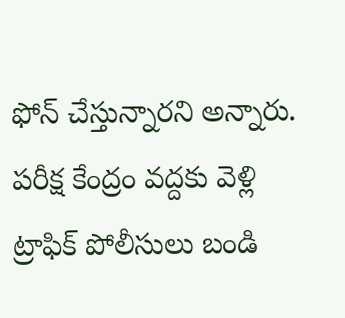ఫోన్ చేస్తున్నారని అన్నారు. పరీక్ష కేంద్రం వద్దకు వెళ్లి ట్రాఫిక్ పోలీసులు బండి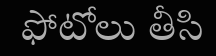ఫోటోలు తీసి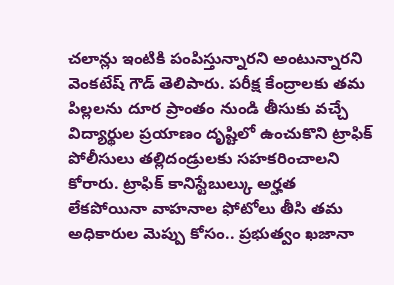చలాన్లు ఇంటికి పంపిస్తున్నారని అంటున్నారని వెంకటేష్ గౌడ్ తెలిపారు. పరీక్ష కేంద్రాలకు తమ పిల్లలను దూర ప్రాంతం నుండి తీసుకు వచ్చే విద్యార్థుల ప్రయాణం దృష్టిలో ఉంచుకొని ట్రాఫిక్ పోలీసులు తల్లిదండ్రులకు సహకరించాలని కోరారు. ట్రాఫిక్ కానిస్టేబుల్కు అర్హత లేకపోయినా వాహనాల ఫోటోలు తీసి తమ అధికారుల మెప్పు కోసం.. ప్రభుత్వం ఖజానా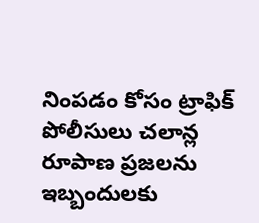నింపడం కోసం ట్రాఫిక్ పోలీసులు చలాన్ల రూపాణ ప్రజలను ఇబ్బందులకు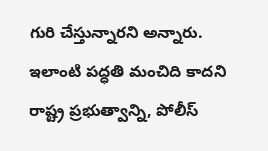గురి చేస్తున్నారని అన్నారు. ఇలాంటి పద్ధతి మంచిది కాదని రాష్ట్ర ప్రభుత్వాన్ని, పోలీస్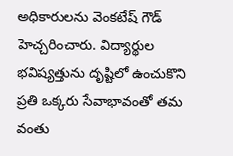అధికారులను వెంకటేష్ గౌడ్ హెచ్చరించారు. విద్యార్థుల భవిష్యత్తును దృష్టిలో ఉంచుకొని ప్రతి ఒక్కరు సేవాభావంతో తమ వంతు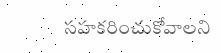సహకరించుకోవాలని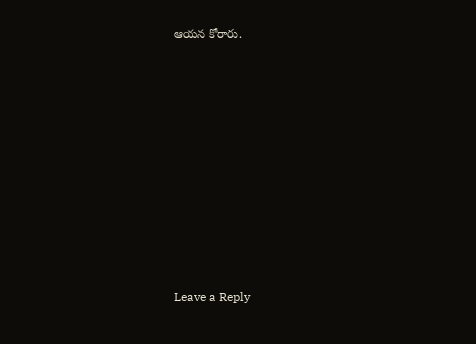ఆయన కోరారు.














Leave a Reply